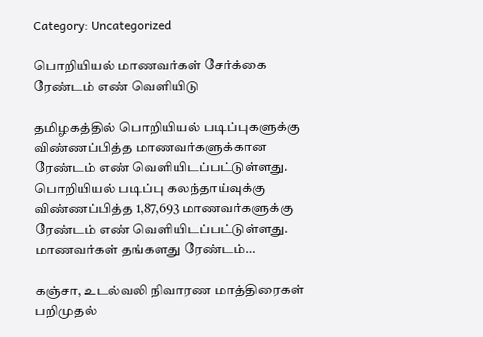Category: Uncategorized

பொறியியல் மாணவர்கள் சேர்க்கை ரேண்டம் எண் வெளியிடு

தமிழகத்தில் பொறியியல் படிப்புகளுக்கு விண்ணப்பித்த மாணவர்களுக்கான ரேண்டம் எண் வெளியிடப்பட்டுள்ளது. பொறியியல் படிப்பு கலந்தாய்வுக்கு விண்ணப்பித்த 1,87,693 மாணவர்களுக்கு ரேண்டம் எண் வெளியிடப்பட்டுள்ளது. மாணவர்கள் தங்களது ரேண்டம்…

கஞ்சா, உடல்வலி நிவாரண மாத்திரைகள் பறிமுதல்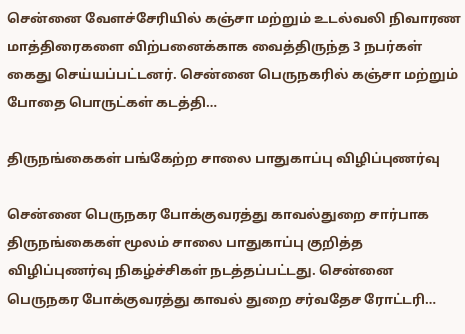சென்னை வேளச்சேரியில் கஞ்சா மற்றும் உடல்வலி நிவாரண மாத்திரைகளை விற்பனைக்காக வைத்திருந்த 3 நபர்கள் கைது செய்யப்பட்டனர். சென்னை பெருநகரில் கஞ்சா மற்றும் போதை பொருட்கள் கடத்தி…

திருநங்கைகள் பங்கேற்ற சாலை பாதுகாப்பு விழிப்புணர்வு

சென்னை பெருநகர போக்குவரத்து காவல்துறை சார்பாக திருநங்கைகள் மூலம் சாலை பாதுகாப்பு குறித்த விழிப்புணர்வு நிகழ்ச்சிகள் நடத்தப்பட்டது. சென்னை பெருநகர போக்குவரத்து காவல் துறை சர்வதேச ரோட்டரி…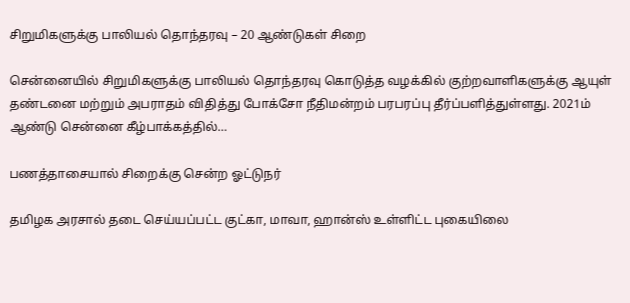சிறுமிகளுக்கு பாலியல் தொந்தரவு – 20 ஆண்டுகள் சிறை

சென்னையில் சிறுமிகளுக்கு பாலியல் தொந்தரவு கொடுத்த வழக்கில் குற்றவாளிகளுக்கு ஆயுள் தண்டனை மற்றும் அபராதம் விதித்து போக்சோ நீதிமன்றம் பரபரப்பு தீர்ப்பளித்துள்ளது. 2021ம் ஆண்டு சென்னை கீழ்பாக்கத்தில்…

பணத்தாசையால் சிறைக்கு சென்ற ஓட்டுநர்

தமிழக அரசால் தடை செய்யப்பட்ட குட்கா, மாவா, ஹான்ஸ் உள்ளிட்ட புகையிலை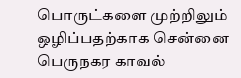பொருட்களை முற்றிலும் ஒழிப்பதற்காக சென்னை பெருநகர காவல்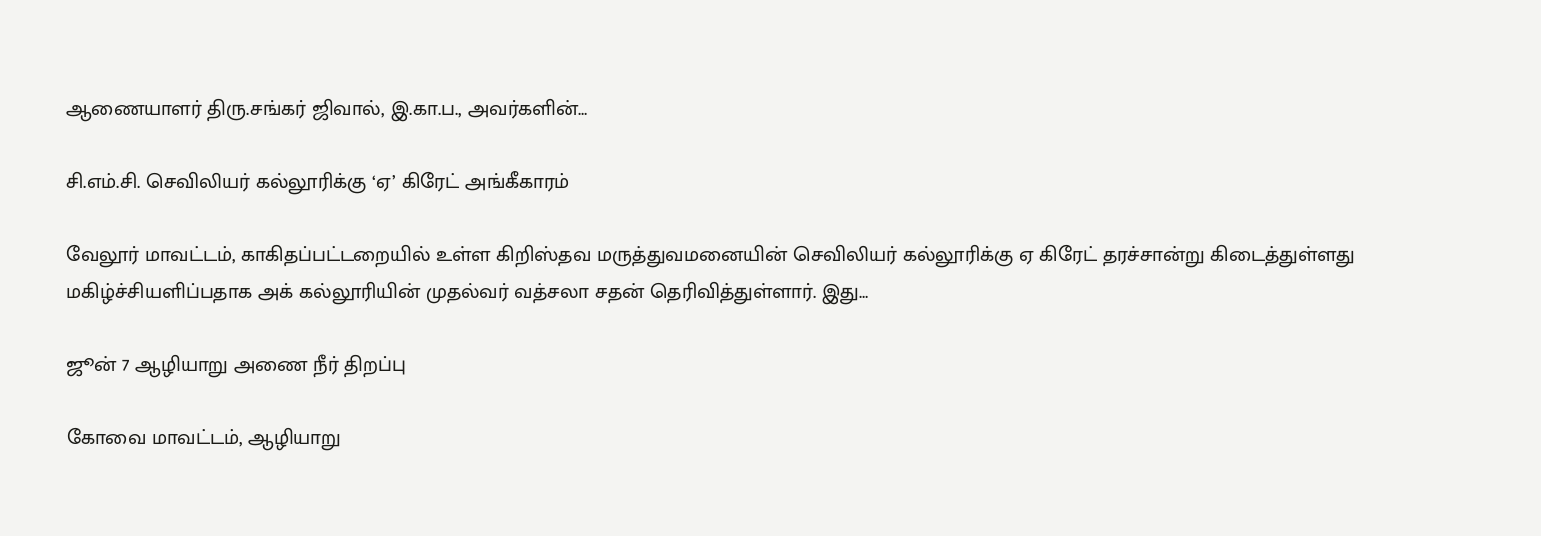ஆணையாளர் திரு.சங்கர் ஜிவால், இ.கா.ப., அவர்களின்…

சி.எம்.சி. செவிலியர் கல்லூரிக்கு ‘ஏ’ கிரேட் அங்கீகாரம்

வேலூர் மாவட்டம், காகிதப்பட்டறையில் உள்ள கிறிஸ்தவ மருத்துவமனையின் செவிலியர் கல்லூரிக்கு ஏ கிரேட் தரச்சான்று கிடைத்துள்ளது மகிழ்ச்சியளிப்பதாக அக் கல்லூரியின் முதல்வர் வத்சலா சதன் தெரிவித்துள்ளார். இது…

ஜூன் 7 ஆழியாறு அணை நீர் திறப்பு

கோவை மாவட்டம், ஆழியாறு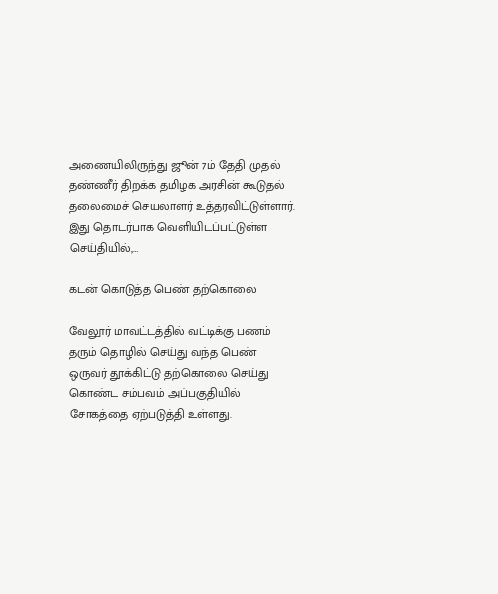அணையிலிருந்து ஜூன் 7ம் தேதி முதல் தண்ணீர் திறக்க தமிழக அரசின் கூடுதல் தலைமைச் செயலாளர் உத்தரவிட்டுள்ளார். இது தொடர்பாக வெளியிடப்பட்டுள்ள செய்தியில்,…

கடன் கொடுத்த பெண் தற்கொலை

வேலூர் மாவட்டத்தில் வட்டிக்கு பணம் தரும் தொழில் செய்து வந்த பெண் ஒருவர் தூக்கிட்டு தற்கொலை செய்து கொண்ட சம்பவம் அப்பகுதியில் சோகத்தை ஏற்படுத்தி உள்ளது.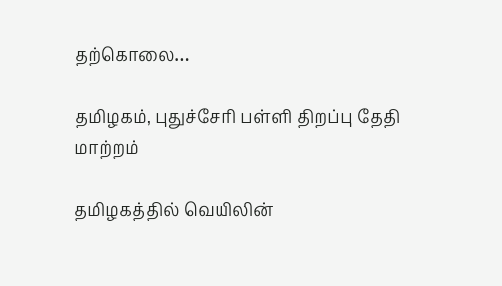தற்கொலை…

தமிழகம், புதுச்சேரி பள்ளி திறப்பு தேதி மாற்றம்

தமிழகத்தில் வெயிலின்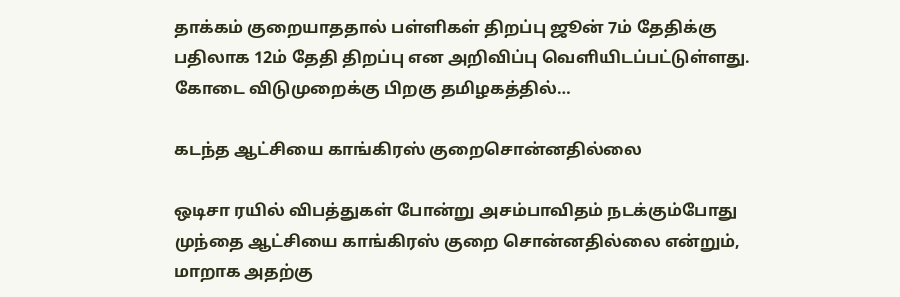தாக்கம் குறையாததால் பள்ளிகள் திறப்பு ஜூன் 7ம் தேதிக்கு பதிலாக 12ம் தேதி திறப்பு என அறிவிப்பு வெளியிடப்பட்டுள்ளது. கோடை விடுமுறைக்கு பிறகு தமிழகத்தில்…

கடந்த ஆட்சியை காங்கிரஸ் குறைசொன்னதில்லை

ஒடிசா ரயில் விபத்துகள் போன்று அசம்பாவிதம் நடக்கும்போது முந்தை ஆட்சியை காங்கிரஸ் குறை சொன்னதில்லை என்றும், மாறாக அதற்கு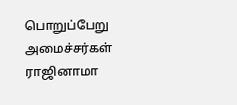பொறுப்பேறு அமைச்சர்கள் ராஜினாமா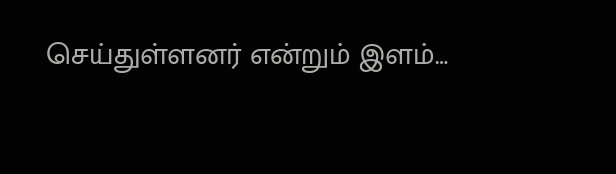செய்துள்ளனர் என்றும் இளம்…